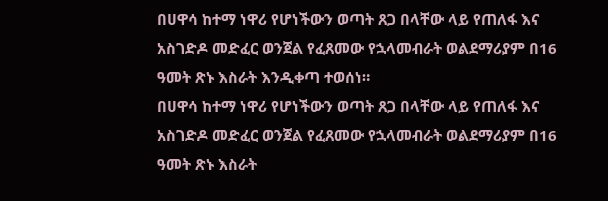በሀዋሳ ከተማ ነዋሪ የሆነችውን ወጣት ጸጋ በላቸው ላይ የጠለፋ እና አስገድዶ መድፈር ወንጀል የፈጸመው የኋላመብራት ወልደማሪያም በ16 ዓመት ጽኑ እስራት እንዲቀጣ ተወሰነ።
በሀዋሳ ከተማ ነዋሪ የሆነችውን ወጣት ጸጋ በላቸው ላይ የጠለፋ እና አስገድዶ መድፈር ወንጀል የፈጸመው የኋላመብራት ወልደማሪያም በ16 ዓመት ጽኑ እስራት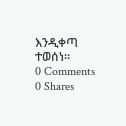እንዲቀጣ ተወሰነ።
0 Comments
0 Shares